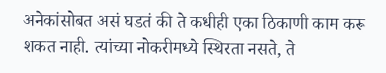अनेकांसोबत असं घडतं की ते कधीही एका ठिकाणी काम करू शकत नाही. त्यांच्या नोकरीमध्ये स्थिरता नसते, ते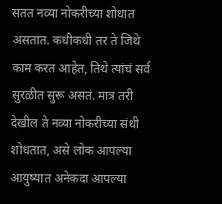सतत नव्या नोकरीच्या शोधात असतात. कधीकधी तर ते जिथे काम करत आहेत, तिथे त्यांचं सर्व सुरळीत सुरू असतं. मात्र तरी देखील ते नव्या नोकरीच्या संधी शोधतात, असे लोक आपल्या आयुष्यात अनेकदा आपल्या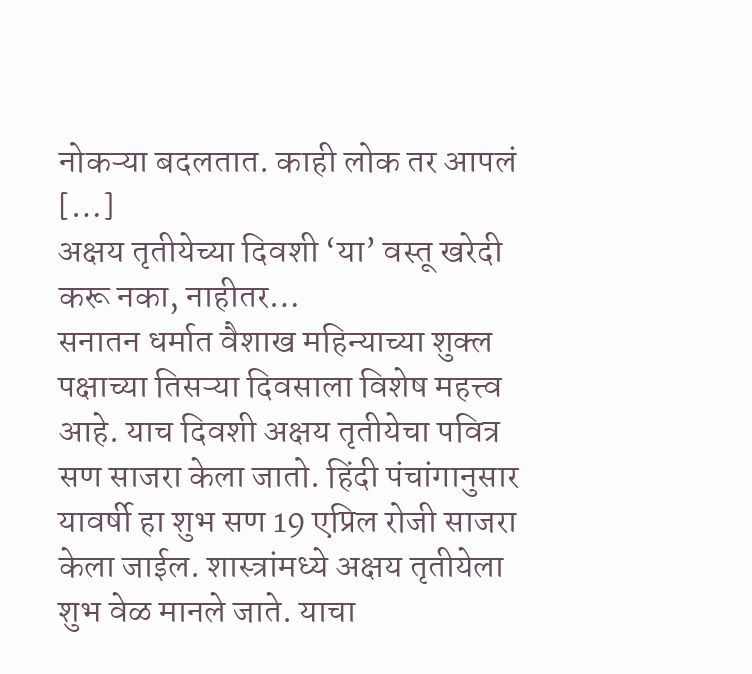नोकऱ्या बदलतात. काही लोक तर आपलं […]
अक्षय तृतीयेच्या दिवशी ‘या’ वस्तू खरेदी करू नका, नाहीतर…
सनातन धर्मात वैशाख महिन्याच्या शुक्ल पक्षाच्या तिसऱ्या दिवसाला विशेष महत्त्व आहे. याच दिवशी अक्षय तृतीयेचा पवित्र सण साजरा केला जातो. हिंदी पंचांगानुसार यावर्षी हा शुभ सण 19 एप्रिल रोजी साजरा केला जाईल. शास्त्रांमध्ये अक्षय तृतीयेला शुभ वेळ मानले जाते. याचा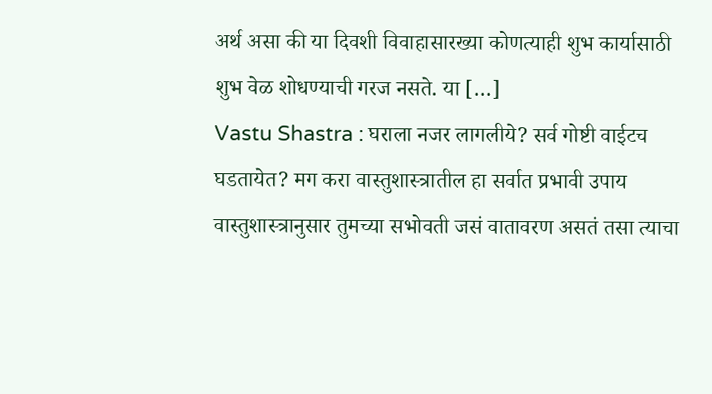अर्थ असा की या दिवशी विवाहासारख्या कोणत्याही शुभ कार्यासाठी शुभ वेळ शोधण्याची गरज नसते. या […]
Vastu Shastra : घराला नजर लागलीये? सर्व गोष्टी वाईटच घडतायेत? मग करा वास्तुशास्त्रातील हा सर्वात प्रभावी उपाय
वास्तुशास्त्रानुसार तुमच्या सभोवती जसं वातावरण असतं तसा त्याचा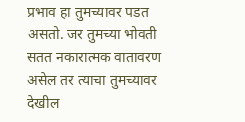प्रभाव हा तुमच्यावर पडत असतो. जर तुमच्या भोवती सतत नकारात्मक वातावरण असेल तर त्याचा तुमच्यावर देखील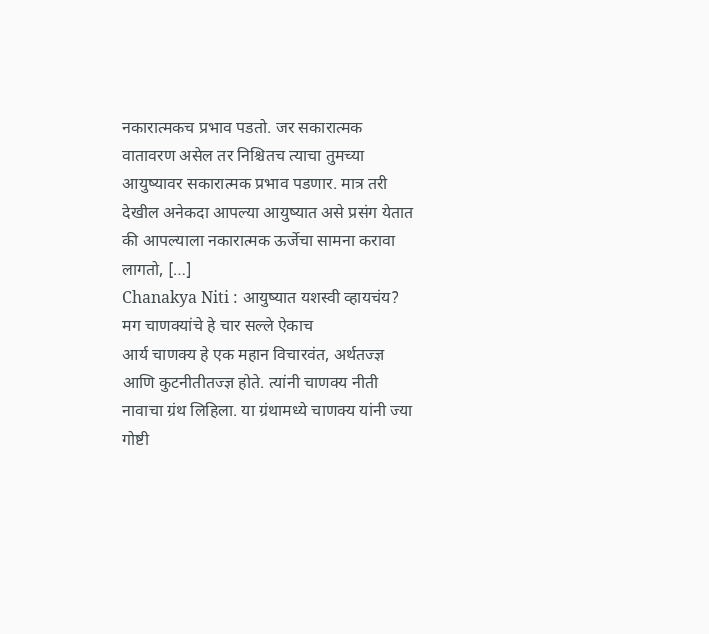नकारात्मकच प्रभाव पडतो. जर सकारात्मक वातावरण असेल तर निश्चितच त्याचा तुमच्या आयुष्यावर सकारात्मक प्रभाव पडणार. मात्र तरी देखील अनेकदा आपल्या आयुष्यात असे प्रसंग येतात की आपल्याला नकारात्मक ऊर्जेचा सामना करावा लागतो, […]
Chanakya Niti : आयुष्यात यशस्वी व्हायचंय? मग चाणक्यांचे हे चार सल्ले ऐकाच
आर्य चाणक्य हे एक महान विचारवंत, अर्थतज्ज्ञ आणि कुटनीतीतज्ज्ञ होते. त्यांनी चाणक्य नीती नावाचा ग्रंथ लिहिला. या ग्रंथामध्ये चाणक्य यांनी ज्या गोष्टी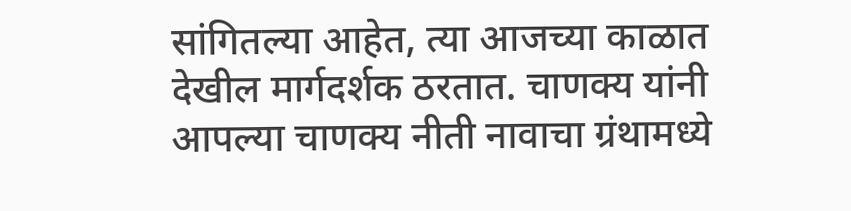सांगितल्या आहेत, त्या आजच्या काळात देखील मार्गदर्शक ठरतात. चाणक्य यांनी आपल्या चाणक्य नीती नावाचा ग्रंथामध्ये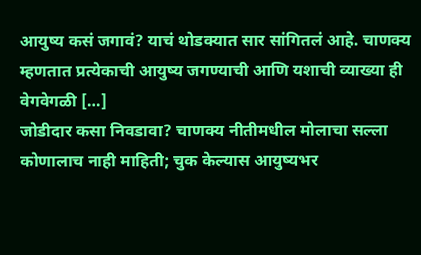आयुष्य कसं जगावं? याचं थोडक्यात सार सांगितलं आहे. चाणक्य म्हणतात प्रत्येकाची आयुष्य जगण्याची आणि यशाची व्याख्या ही वेगवेगळी […]
जोडीदार कसा निवडावा? चाणक्य नीतीमधील मोलाचा सल्ला कोणालाच नाही माहिती; चुक केल्यास आयुष्यभर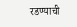रडण्याची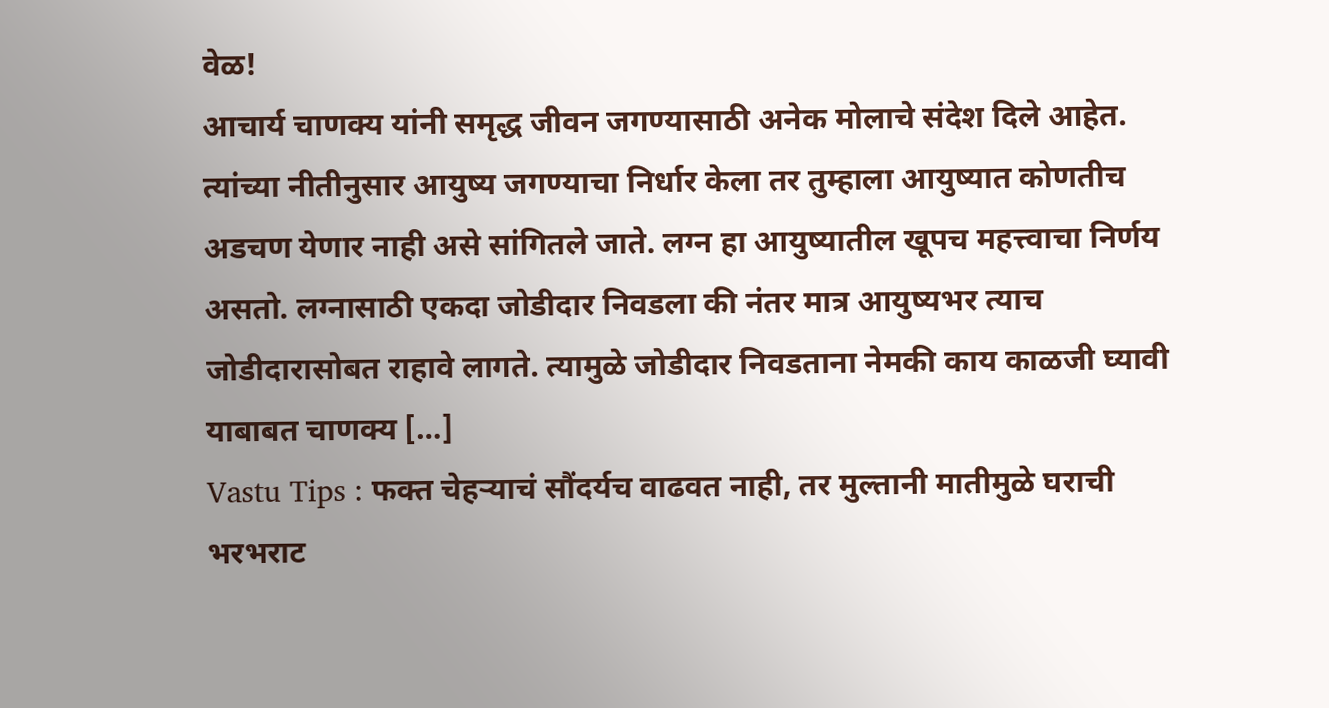वेळ!
आचार्य चाणक्य यांनी समृद्ध जीवन जगण्यासाठी अनेक मोलाचे संदेश दिले आहेत. त्यांच्या नीतीनुसार आयुष्य जगण्याचा निर्धार केला तर तुम्हाला आयुष्यात कोणतीच अडचण येणार नाही असे सांगितले जाते. लग्न हा आयुष्यातील खूपच महत्त्वाचा निर्णय असतो. लग्नासाठी एकदा जोडीदार निवडला की नंतर मात्र आयुष्यभर त्याच जोडीदारासोबत राहावे लागते. त्यामुळे जोडीदार निवडताना नेमकी काय काळजी घ्यावी याबाबत चाणक्य […]
Vastu Tips : फक्त चेहऱ्याचं सौंदर्यच वाढवत नाही, तर मुल्तानी मातीमुळे घराची भरभराट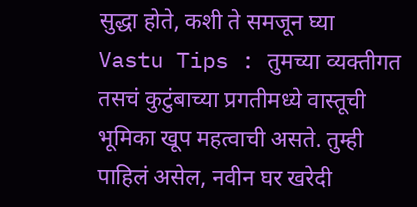सुद्धा होते, कशी ते समजून घ्या
Vastu Tips : तुमच्या व्यक्तीगत तसचं कुटुंबाच्या प्रगतीमध्ये वास्तूची भूमिका खूप महत्वाची असते. तुम्ही पाहिलं असेल, नवीन घर खरेदी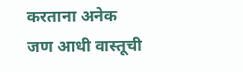करताना अनेक जण आधी वास्तूची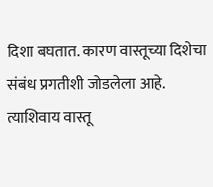दिशा बघतात. कारण वास्तूच्या दिशेचा संबंध प्रगतीशी जोडलेला आहे. त्याशिवाय वास्तू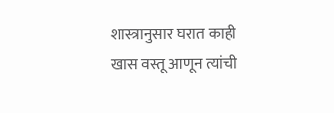शास्त्रानुसार घरात काही खास वस्तू आणून त्यांची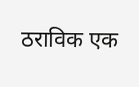ठराविक एक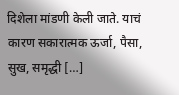दिशेला मांडणी केली जाते. याचं कारण सकारात्मक ऊर्जा, पैसा, सुख, समृद्धी […]